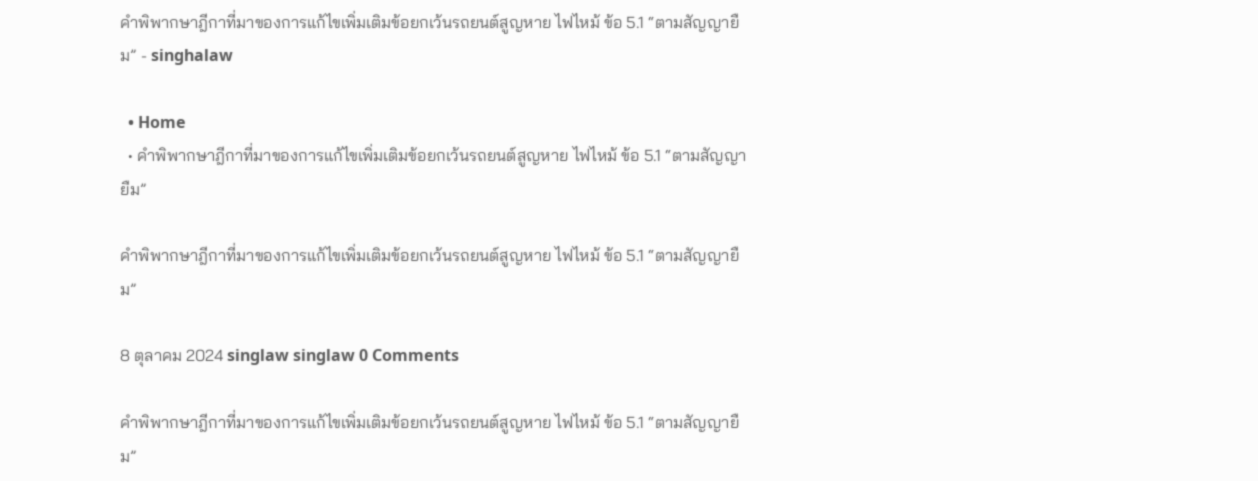คำพิพากษาฎีกาที่มาของการแก้ไขเพิ่มเติมข้อยกเว้นรถยนต์สูญหาย ไฟไหม้ ข้อ 5.1 “ตามสัญญายืม” - singhalaw

  • Home
  • คำพิพากษาฎีกาที่มาของการแก้ไขเพิ่มเติมข้อยกเว้นรถยนต์สูญหาย ไฟไหม้ ข้อ 5.1 “ตามสัญญายืม”

คำพิพากษาฎีกาที่มาของการแก้ไขเพิ่มเติมข้อยกเว้นรถยนต์สูญหาย ไฟไหม้ ข้อ 5.1 “ตามสัญญายืม”

8 ตุลาคม 2024 singlaw singlaw 0 Comments

คำพิพากษาฎีกาที่มาของการแก้ไขเพิ่มเติมข้อยกเว้นรถยนต์สูญหาย ไฟไหม้ ข้อ 5.1 “ตามสัญญายืม”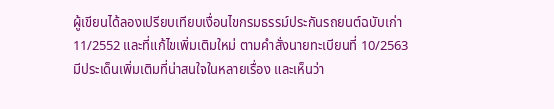ผู้เขียนได้ลองเปรียบเทียบเงื่อนไขกรมธรรม์ประกันรถยนต์ฉบับเก่า 11/2552 และที่แก้ไขเพิ่มเติมใหม่ ตามคำสั่งนายทะเบียนที่ 10/2563 มีประเด็นเพิ่มเติมที่น่าสนใจในหลายเรื่อง และเห็นว่า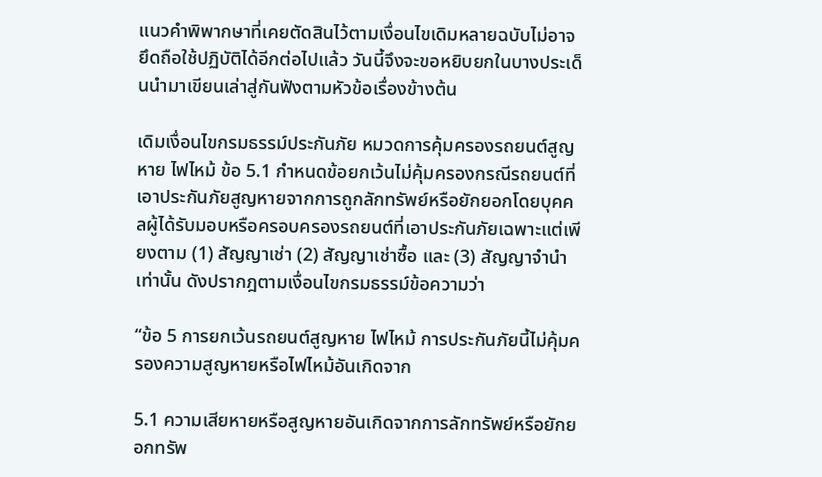แนวคำพิพากษาที่เคยตัดสินไว้ตามเงื่อนไขเดิมหลายฉบับไม่อาจยึดถือใช้ปฏิบัติได้อีกต่อไปแล้ว วันนี้จึงจะขอหยิบยกในบางประเด็นนำมาเขียนเล่าสู่กันฟังตามหัวข้อเรื่องข้างต้น

เดิมเงื่อนไขกรมธรรม์ประกันภัย หมวดการคุ้มครองรถยนต์สูญหาย ไฟไหม้ ข้อ 5.1 กำหนดข้อยกเว้นไม่คุ้มครองกรณีรถยนต์ที่เอาประกันภัยสูญหายจากการถูกลักทรัพย์หรือยักยอกโดยบุคคลผู้ได้รับมอบหรือครอบครองรถยนต์ที่เอาประกันภัยเฉพาะแต่เพียงตาม (1) สัญญาเช่า (2) สัญญาเช่าซื้อ และ (3) สัญญาจำนำ เท่านั้น ดังปรากฎตามเงื่อนไขกรมธรรม์ข้อความว่า

“ข้อ 5 การยกเว้นรถยนต์สูญหาย ไฟไหม้ การประกันภัยนี้ไม่คุ้มครองความสูญหายหรือไฟไหม้อันเกิดจาก

5.1 ความเสียหายหรือสูญหายอันเกิดจากการลักทรัพย์หรือยักยอกทรัพ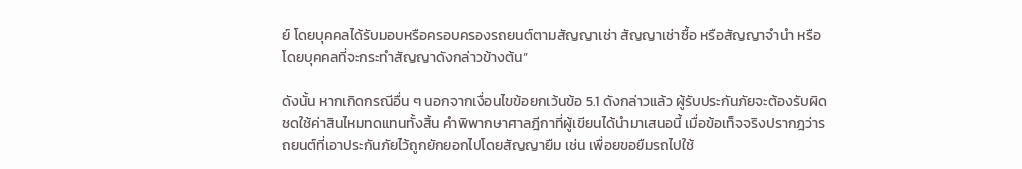ย์ โดยบุคคลได้รับมอบหรือครอบครองรถยนต์ตามสัญญาเช่า สัญญาเช่าซื้อ หรือสัญญาจำนำ หรือโดยบุคคลที่จะกระทำสัญญาดังกล่าวข้างต้น”

ดังนั้น หากเกิดกรณีอื่น ๆ นอกจากเงื่อนไขข้อยกเว้นข้อ 5.1 ดังกล่าวแล้ว ผู้รับประกันภัยจะต้องรับผิดชดใช้ค่าสินไหมทดแทนทั้งสิ้น คำพิพากษาศาลฎีกาที่ผู้เขียนได้นำมาเสนอนี้ เมื่อข้อเท็จจริงปรากฎว่ารถยนต์ที่เอาประกันภัยไว้ถูกยักยอกไปโดยสัญญายืม เช่น เพื่อยขอยืมรถไปใช้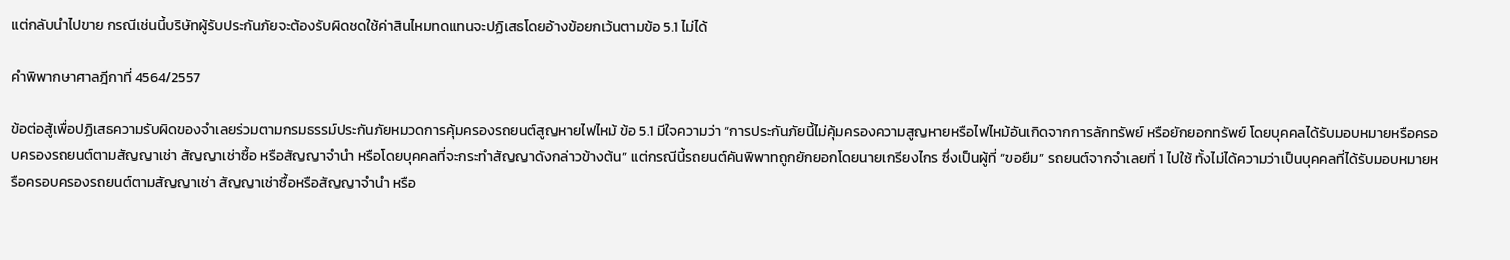แต่กลับนำไปขาย กรณีเช่นนี้บริษัทผู้รับประกันภัยจะต้องรับผิดชดใช้ค่าสินไหมทดแทนจะปฏิเสธโดยอ้างข้อยกเว้นตามข้อ 5.1 ไม่ได้

คำพิพากษาศาลฎีกาที่ 4564/2557

ข้อต่อสู้เพื่อปฏิเสธความรับผิดของจำเลยร่วมตามกรมธรรม์ประกันภัยหมวดการคุ้มครองรถยนต์สูญหายไฟไหม้ ข้อ 5.1 มีใจความว่า “การประกันภัยนี้ไม่คุ้มครองความสูญหายหรือไฟไหม้อันเกิดจากการลักทรัพย์ หรือยักยอกทรัพย์ โดยบุคคลได้รับมอบหมายหรือครอบครองรถยนต์ตามสัญญาเช่า สัญญาเช่าซื้อ หรือสัญญาจำนำ หรือโดยบุคคลที่จะกระทำสัญญาดังกล่าวข้างต้น” แต่กรณีนี้รถยนต์คันพิพาทถูกยักยอกโดยนายเกรียงไกร ซึ่งเป็นผู้ที่ “ขอยืม” รถยนต์จากจำเลยที่ 1 ไปใช้ ทั้งไม่ได้ความว่าเป็นบุคคลที่ได้รับมอบหมายหรือครอบครองรถยนต์ตามสัญญาเช่า สัญญาเช่าซื้อหรือสัญญาจำนำ หรือ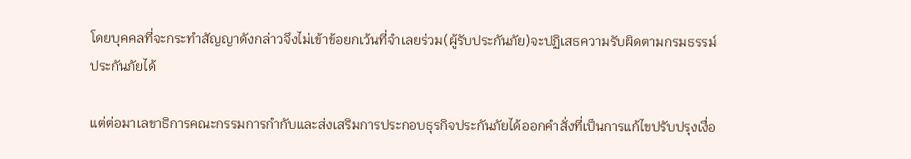โดยบุคคลที่จะกระทำสัญญาดังกล่าวจึงไม่เข้าข้อยกเว้นที่จำเลยร่วม(ผู้รับประกันภัย)จะปฏิเสธความรับผิดตามกรมธรรม์ประกันภัยได้

แต่ต่อมาเลขาธิการคณะกรรมการกำกับและส่งเสริมการประกอบธุรกิจประกันภัยได้ออกคำสั่งที่เป็นการแก้ไขปรับปรุงเงื่อ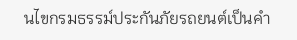นไขกรมธรรม์ประกันภัยรถยนต์เป็นคำ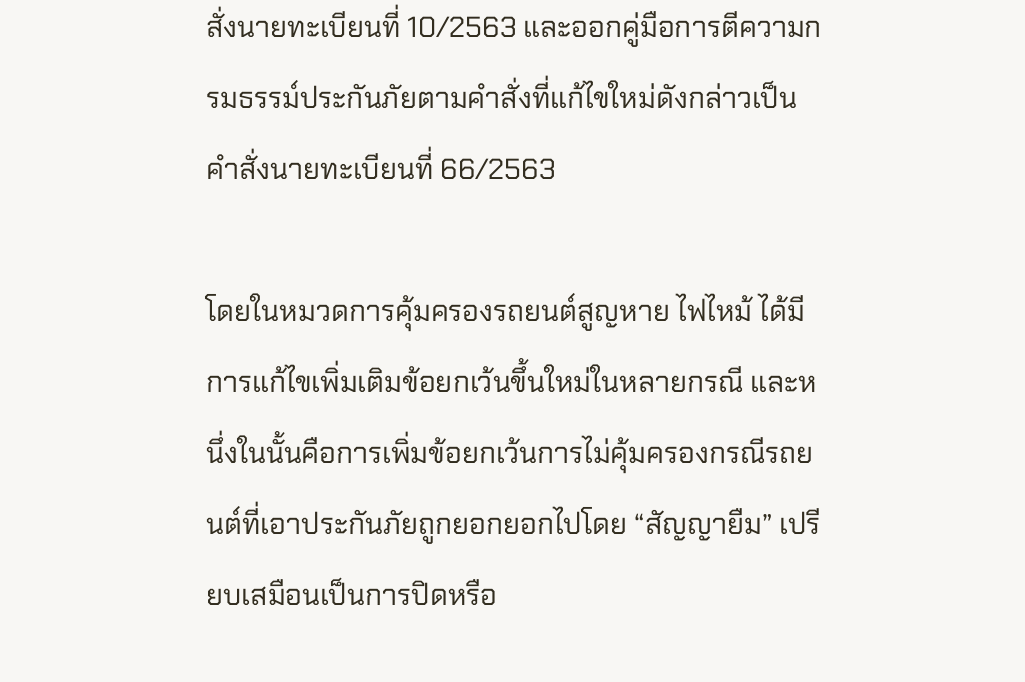สั่งนายทะเบียนที่ 10/2563 และออกคู่มือการตีความกรมธรรม์ประกันภัยตามคำสั่งที่แก้ไขใหม่ดังกล่าวเป็นคำสั่งนายทะเบียนที่ 66/2563

โดยในหมวดการคุ้มครองรถยนต์สูญหาย ไฟไหม้ ได้มีการแก้ไขเพิ่มเติมข้อยกเว้นขึ้นใหม่ในหลายกรณี และหนึ่งในนั้นคือการเพิ่มข้อยกเว้นการไม่คุ้มครองกรณีรถยนต์ที่เอาประกันภัยถูกยอกยอกไปโดย “สัญญายืม” เปรียบเสมือนเป็นการปิดหรือ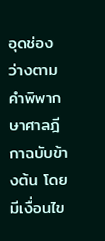อุดช่องว่างตามคำพิพากษาศาลฎีกาฉบับข้างต้น โดยมีเงื่อนไข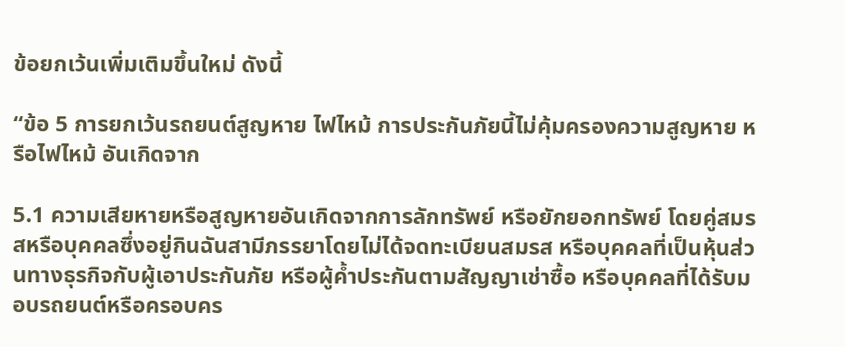ข้อยกเว้นเพิ่มเติมขึ้นใหม่ ดังนี้

“ข้อ 5 การยกเว้นรถยนต์สูญหาย ไฟไหม้ การประกันภัยนี้ไม่คุ้มครองความสูญหาย หรือไฟไหม้ อันเกิดจาก

5.1 ความเสียหายหรือสูญหายอันเกิดจากการลักทรัพย์ หรือยักยอกทรัพย์ โดยคู่สมรสหรือบุคคลซึ่งอยู่กินฉันสามีภรรยาโดยไม่ได้จดทะเบียนสมรส หรือบุคคลที่เป็นหุ้นส่วนทางธุรกิจกับผู้เอาประกันภัย หรือผู้ค้ำประกันตามสัญญาเช่าซื้อ หรือบุคคลที่ได้รับมอบรถยนต์หรือครอบคร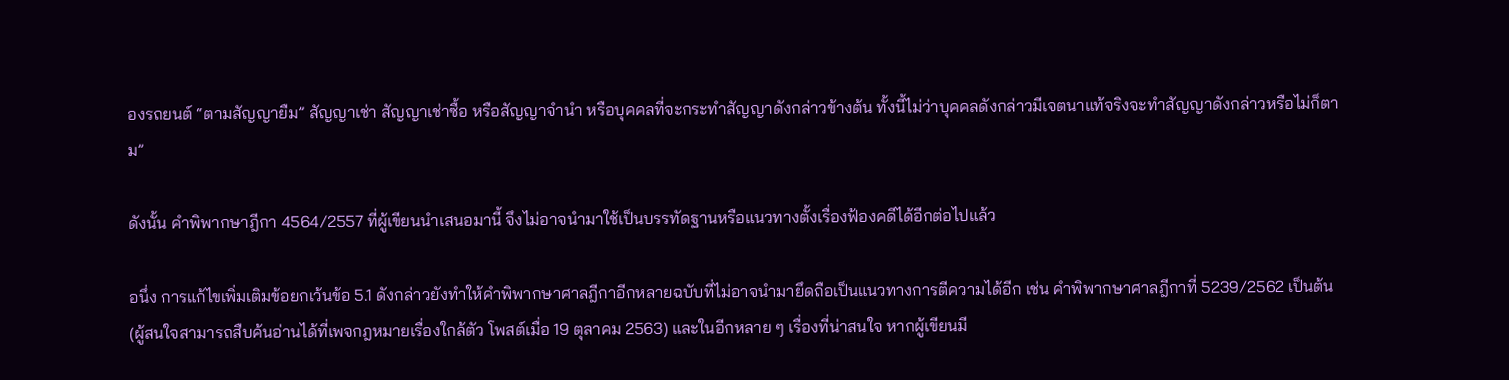องรถยนต์ “ตามสัญญายืม” สัญญาเช่า สัญญาเช่าซื้อ หรือสัญญาจำนำ หรือบุคคลที่จะกระทำสัญญาดังกล่าวข้างต้น ทั้งนี้ไม่ว่าบุคคลดังกล่าวมีเจตนาแท้จริงจะทำสัญญาดังกล่าวหรือไม่ก็ตาม”

ดังนั้น คำพิพากษาฎีกา 4564/2557 ที่ผู้เขียนนำเสนอมานี้ จึงไม่อาจนำมาใช้เป็นบรรทัดฐานหรือแนวทางตั้งเรื่องฟ้องคดีได้อีกต่อไปแล้ว

อนึ่ง การแก้ไขเพิ่มเติมข้อยกเว้นข้อ 5.1 ดังกล่าวยังทำให้คำพิพากษาศาลฎีกาอีกหลายฉบับที่ไม่อาจนำมายึดถือเป็นแนวทางการตีความได้อีก เช่น คำพิพากษาศาลฎีกาที่ 5239/2562 เป็นต้น (ผู้สนใจสามารถสืบค้นอ่านได้ที่เพจกฎหมายเรื่องใกล้ตัว โพสต์เมื่อ 19 ตุลาคม 2563) และในอีกหลาย ๆ เรื่องที่น่าสนใจ หากผู้เขียนมี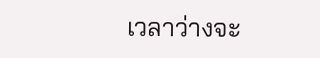เวลาว่างจะ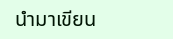นำมาเขียน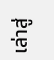เล่าสู่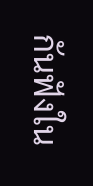กันฟังใน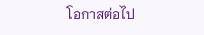โอกาสต่อไป